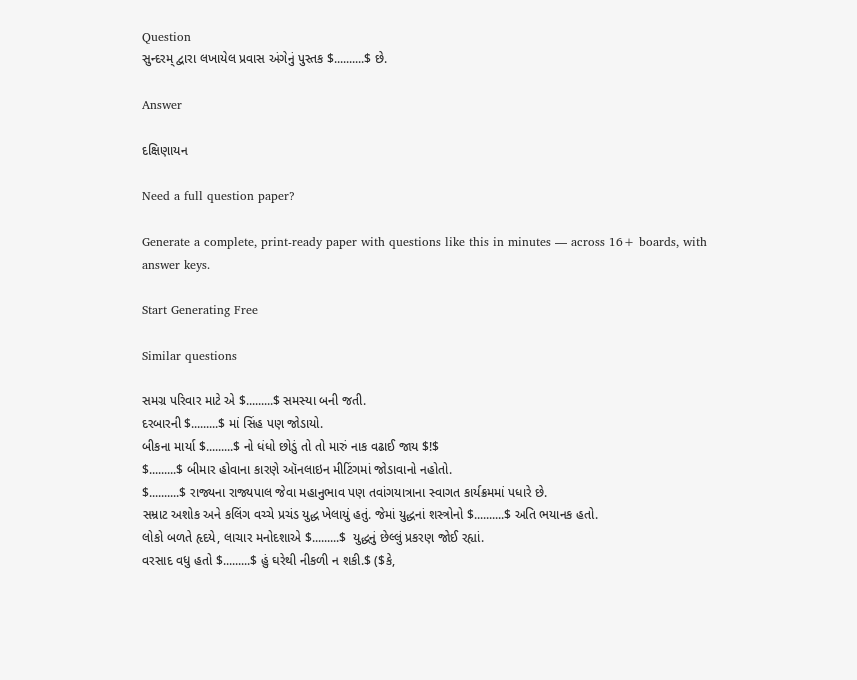Question
સુન્દરમ્ દ્વારા લખાયેલ પ્રવાસ અંગેનું પુસ્તક $..........$ છે.

Answer

દક્ષિણાયન

Need a full question paper?

Generate a complete, print-ready paper with questions like this in minutes — across 16+ boards, with answer keys.

Start Generating Free

Similar questions

સમગ્ર પરિવાર માટે એ $.........$ સમસ્યા બની જતી.
દરબારની $.........$ માં સિંહ પણ જોડાયો.
બીકના માર્યા $.........$ નો ધંધો છોડું તો તો મારું નાક વઢાઈ જાય $!$
$.........$ બીમાર હોવાના કારણે ઑનલાઇન મીટિંગમાં જોડાવાનો નહોતો.
$..........$ રાજ્યના રાજ્યપાલ જેવા મહાનુભાવ પણ તવાંગયાત્રાના સ્વાગત કાર્યક્રમમાં પધારે છે.
સમ્રાટ અશોક અને કલિંગ વચ્ચે પ્રચંડ યુદ્ધ ખેલાયું હતું. જેમાં યુદ્ધનાં શસ્ત્રોનો $..........$ અતિ ભયાનક હતો.
લોકો બળતે હૃદયે, લાચાર મનોદશાએ $.........$  યુદ્ધનું છેલ્લું પ્રકરણ જોઈ રહ્યાં.
વરસાદ વધુ હતો $.........$ હું ઘરેથી નીકળી ન શકી.$ ($કે,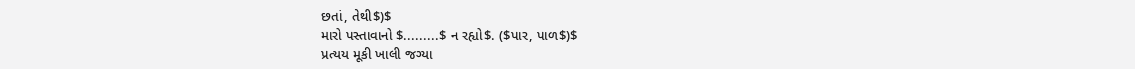છતાં, તેથી$)$
મારો પસ્તાવાનો $.........$ ન રહ્યો$. ($પાર, પાળ$)$
પ્રત્યય મૂકી ખાલી જગ્યા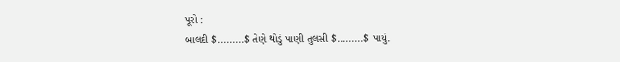પૂરો :
બાલદી $.........$ તેણે થોડું પાણી તુલસી $.........$ પાયું.